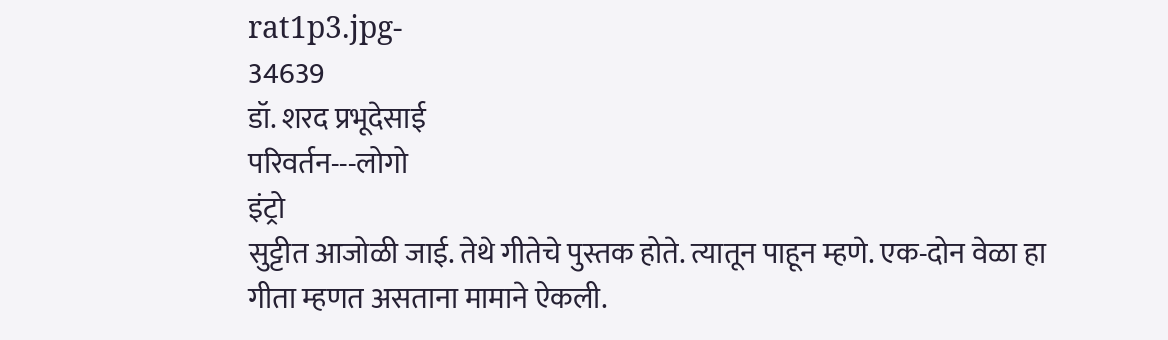rat1p3.jpg-
34639
डॉ. शरद प्रभूदेसाई
परिवर्तन---लोगो
इंट्रो
सुट्टीत आजोळी जाई. तेथे गीतेचे पुस्तक होते. त्यातून पाहून म्हणे. एक-दोन वेळा हा गीता म्हणत असताना मामाने ऐकली.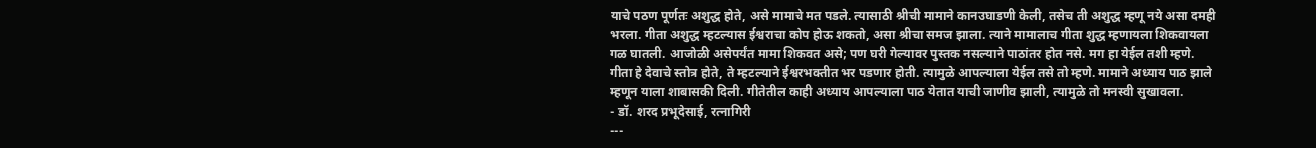याचे पठण पूर्णतः अशुद्ध होते, असे मामाचे मत पडले. त्यासाठी श्रीची मामाने कानउघाडणी केली, तसेच ती अशुद्ध म्हणू नये असा दमही भरला. गीता अशुद्ध म्हटल्यास ईश्वराचा कोप होऊ शकतो, असा श्रीचा समज झाला. त्याने मामालाच गीता शुद्ध म्हणायला शिकवायला गळ घातली. आजोळी असेपर्यंत मामा शिकवत असे; पण घरी गेल्यावर पुस्तक नसल्याने पाठांतर होत नसे. मग हा येईल तशी म्हणे. गीता हे देवाचे स्तोत्र होते, ते म्हटल्याने ईश्वरभक्तीत भर पडणार होती. त्यामुळे आपल्याला येईल तसे तो म्हणे. मामाने अध्याय पाठ झाले म्हणून याला शाबासकी दिली. गीतेतील काही अध्याय आपल्याला पाठ येतात याची जाणीव झाली, त्यामुळे तो मनस्वी सुखावला.
- डॉ. शरद प्रभूदेसाई, रत्नागिरी
---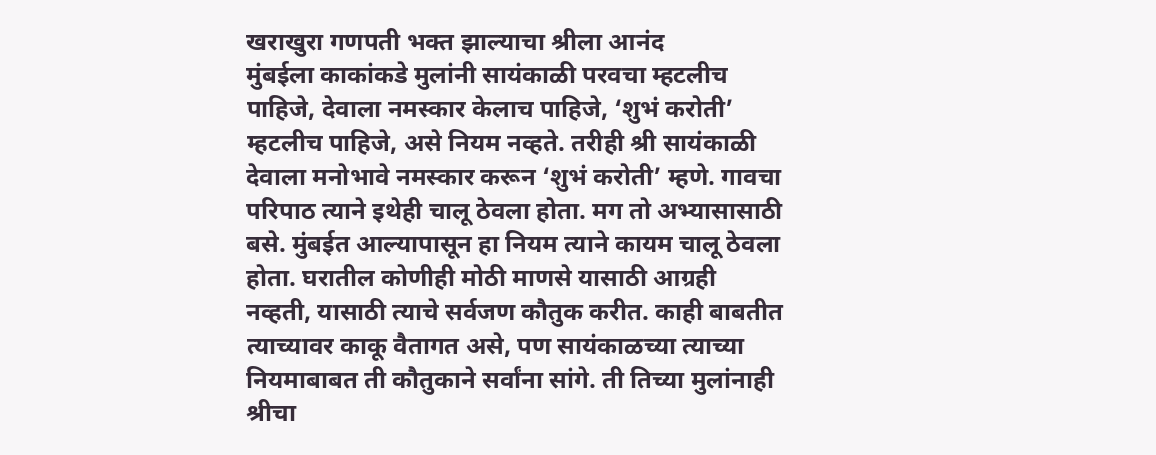खराखुरा गणपती भक्त झाल्याचा श्रीला आनंद
मुंबईला काकांकडे मुलांनी सायंकाळी परवचा म्हटलीच पाहिजे, देवाला नमस्कार केलाच पाहिजे, ‘शुभं करोती’ म्हटलीच पाहिजे, असे नियम नव्हते. तरीही श्री सायंकाळी देवाला मनोभावे नमस्कार करून ‘शुभं करोती’ म्हणे. गावचा परिपाठ त्याने इथेही चालू ठेवला होता. मग तो अभ्यासासाठी बसे. मुंबईत आल्यापासून हा नियम त्याने कायम चालू ठेवला होता. घरातील कोणीही मोठी माणसे यासाठी आग्रही नव्हती, यासाठी त्याचे सर्वजण कौतुक करीत. काही बाबतीत त्याच्यावर काकू वैतागत असे, पण सायंकाळच्या त्याच्या नियमाबाबत ती कौतुकाने सर्वांना सांगे. ती तिच्या मुलांनाही श्रीचा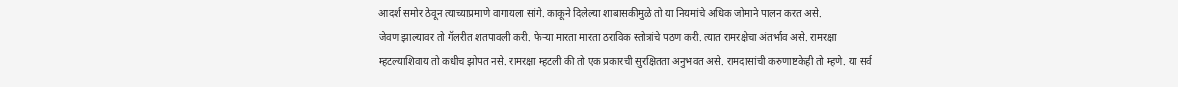आदर्श समोर ठेवून त्याच्याप्रमाणे वागायला सांगे. काकूने दिलेल्या शाबासकीमुळे तो या नियमांचे अधिक जोमाने पालन करत असे.
जेवण झाल्यावर तो गॅलरीत शतपावली करी. फेऱ्या मारता मारता ठराविक स्तोत्रांचे पठण करी. त्यात रामरक्षेचा अंतर्भाव असे. रामरक्षा म्हटल्याशिवाय तो कधीच झोपत नसे. रामरक्षा म्हटली की तो एक प्रकारची सुरक्षितता अनुभवत असे. रामदासांची करुणाष्टकेही तो म्हणे. या सर्व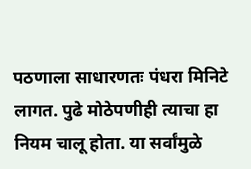पठणाला साधारणतः पंधरा मिनिटे लागत. पुढे मोठेपणीही त्याचा हा नियम चालू होता. या सर्वांमुळे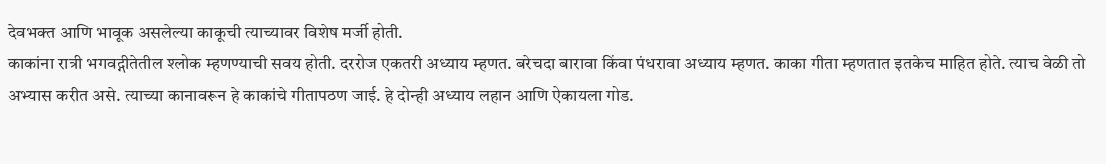देवभक्त आणि भावूक असलेल्या काकूची त्याच्यावर विशेष मर्जी होती.
काकांना रात्री भगवद्गीतेतील श्लोक म्हणण्याची सवय होती. दररोज एकतरी अध्याय म्हणत. बरेचदा बारावा किंवा पंधरावा अध्याय म्हणत. काका गीता म्हणतात इतकेच माहित होते. त्याच वेळी तो अभ्यास करीत असे. त्याच्या कानावरून हे काकांचे गीतापठण जाई. हे दोन्ही अध्याय लहान आणि ऐकायला गोड.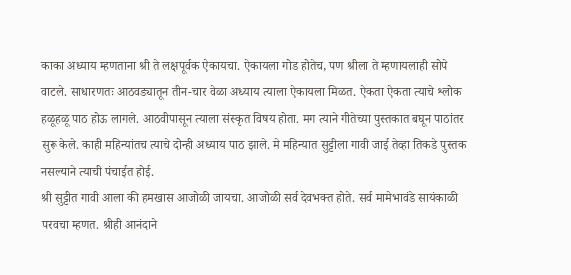काका अध्याय म्हणताना श्री ते लक्षपूर्वक ऐकायचा. ऐकायला गोड होतेच, पण श्रीला ते म्हणायलाही सोपे वाटले. साधारणतः आठवड्यातून तीन-चार वेळा अध्याय त्याला ऐकायला मिळत. ऐकता ऐकता त्याचे श्लोक हळूहळू पाठ होऊ लागले. आठवीपासून त्याला संस्कृत विषय होता. मग त्याने गीतेच्या पुस्तकात बघून पाठांतर सुरू केले. काही महिन्यांतच त्याचे दोन्ही अध्याय पाठ झाले. मे महिन्यात सुट्टीला गावी जाई तेव्हा तिकडे पुस्तक नसल्याने त्याची पंचाईत होई.
श्री सुट्टीत गावी आला की हमखास आजोळी जायचा. आजोळी सर्व देवभक्त होते. सर्व मामेभावंडे सायंकाळी परवचा म्हणत. श्रीही आनंदाने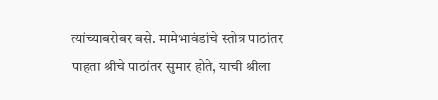त्यांच्याबरोबर बसे. मामेभावंडांचे स्तोत्र पाठांतर पाहता श्रीचे पाठांतर सुमार होते, याची श्रीला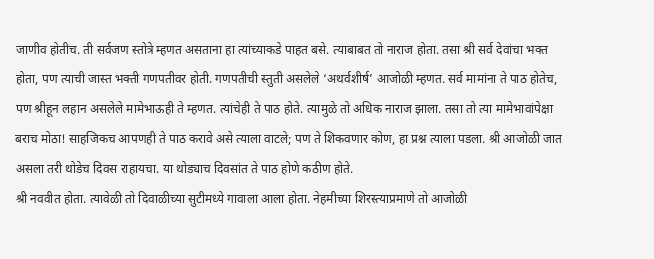जाणीव होतीच. ती सर्वजण स्तोत्रे म्हणत असताना हा त्यांच्याकडे पाहत बसे. त्याबाबत तो नाराज होता. तसा श्री सर्व देवांचा भक्त होता, पण त्याची जास्त भक्ती गणपतीवर होती. गणपतीची स्तुती असलेले ‘अथर्वशीर्ष’ आजोळी म्हणत. सर्व मामांना ते पाठ होतेच, पण श्रीहून लहान असलेले मामेभाऊही ते म्हणत. त्यांचेही ते पाठ होते. त्यामुळे तो अधिक नाराज झाला. तसा तो त्या मामेभावांपेक्षा बराच मोठा! साहजिकच आपणही ते पाठ करावे असे त्याला वाटले; पण ते शिकवणार कोण, हा प्रश्न त्याला पडला. श्री आजोळी जात असला तरी थोडेच दिवस राहायचा. या थोड्याच दिवसांत ते पाठ होणे कठीण होते.
श्री नववीत होता. त्यावेळी तो दिवाळीच्या सुटीमध्ये गावाला आला होता. नेहमीच्या शिरस्त्याप्रमाणे तो आजोळी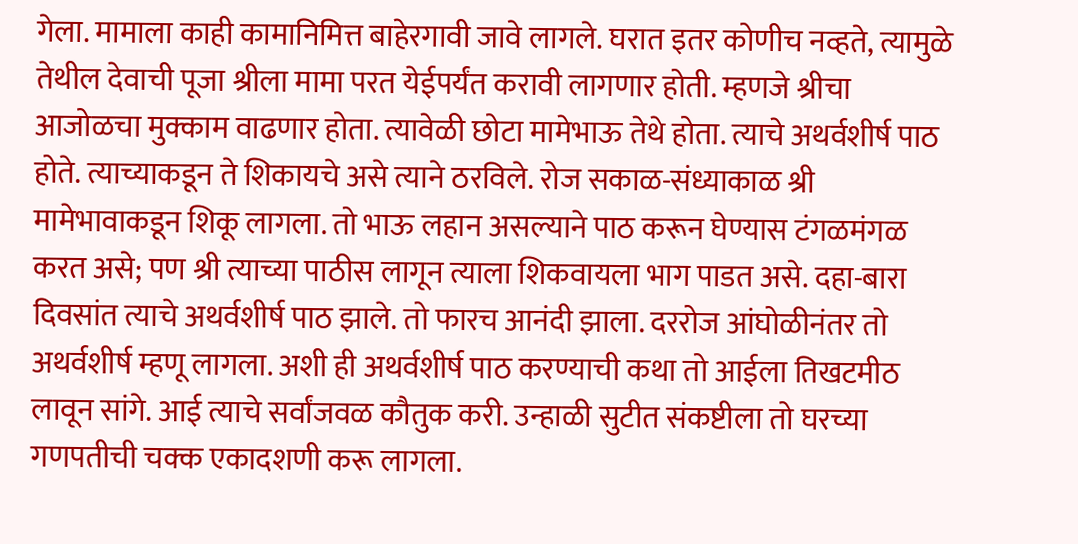गेला. मामाला काही कामानिमित्त बाहेरगावी जावे लागले. घरात इतर कोणीच नव्हते, त्यामुळे तेथील देवाची पूजा श्रीला मामा परत येईपर्यंत करावी लागणार होती. म्हणजे श्रीचा आजोळचा मुक्काम वाढणार होता. त्यावेळी छोटा मामेभाऊ तेथे होता. त्याचे अथर्वशीर्ष पाठ होते. त्याच्याकडून ते शिकायचे असे त्याने ठरविले. रोज सकाळ-संध्याकाळ श्री मामेभावाकडून शिकू लागला. तो भाऊ लहान असल्याने पाठ करून घेण्यास टंगळमंगळ करत असे; पण श्री त्याच्या पाठीस लागून त्याला शिकवायला भाग पाडत असे. दहा-बारा दिवसांत त्याचे अथर्वशीर्ष पाठ झाले. तो फारच आनंदी झाला. दररोज आंघोळीनंतर तो अथर्वशीर्ष म्हणू लागला. अशी ही अथर्वशीर्ष पाठ करण्याची कथा तो आईला तिखटमीठ लावून सांगे. आई त्याचे सर्वांजवळ कौतुक करी. उन्हाळी सुटीत संकष्टीला तो घरच्या गणपतीची चक्क एकादशणी करू लागला.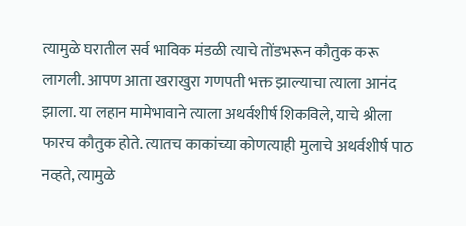त्यामुळे घरातील सर्व भाविक मंडळी त्याचे तोंडभरून कौतुक करू लागली. आपण आता खराखुरा गणपती भक्त झाल्याचा त्याला आनंद झाला. या लहान मामेभावाने त्याला अथर्वशीर्ष शिकविले, याचे श्रीला फारच कौतुक होते. त्यातच काकांच्या कोणत्याही मुलाचे अथर्वशीर्ष पाठ नव्हते, त्यामुळे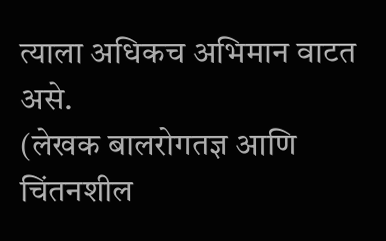त्याला अधिकच अभिमान वाटत असे.
(लेखक बालरोगतज्ञ आणि चिंतनशील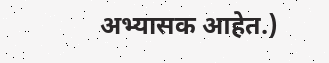अभ्यासक आहेत.)